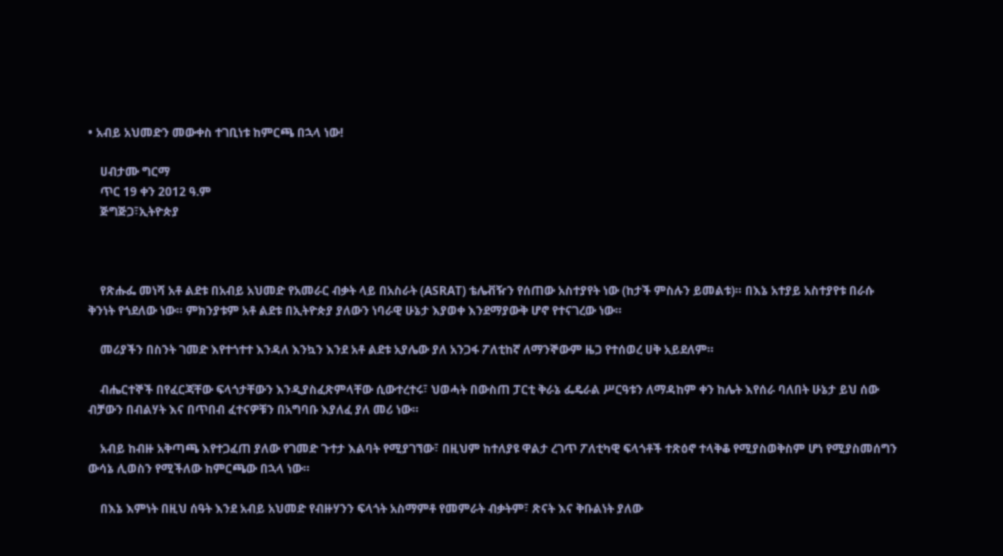• አብይ አህመድን መውቀስ ተገቢነቱ ከምርጫ በኋላ ነው!

    ሀብታሙ ግርማ
    ጥር 19 ቀን 2012 ዓ.ም
    ጅግጅጋ፣ኢትዮጵያ



    የጽሑፌ መነሻ አቶ ልደቱ በአብይ አህመድ የአመራር ብቃት ላይ በአስራት (ASRAT) ቴሌቭዥን የሰጠው አስተያየት ነው (ከታች ምስሉን ይመልቱ)። በእኔ አተያይ አስተያየቱ በራሱ ቅንነት የጎደለው ነው። ምክንያቱም አቶ ልደቱ በኢትዮጵያ ያለውን ነባራዊ ሁኔታ እያወቀ እንደማያውቅ ሆኖ የተናገረው ነው።

    መሪያችን በስንት ገመድ እየተጎተተ እንዳለ እንኳን እንደ አቶ ልደቱ አያሌው ያለ አንጋፋ ፖለቲከኛ ለማንኞውም ዜጋ የተሰወረ ሀቅ አይደለም።

    ብሔርተኞች በየፈርጃቸው ፍላጎታቸውን እንዲያስፈጽምላቸው ሲውተረተሩ፣ ህወሓት በውስጠ ፓርቲ ቅራኔ ፌዴራል ሥርዓቱን ለማዳከም ቀን ከሌት እየሰራ ባለበት ሁኔታ ይህ ሰው ብቻውን በብልሃት እና በጥበብ ፈተናዎቹን በአግባቡ እያለፈ ያለ መሪ ነው።

    አብይ ከብዙ አቅጣጫ እየተጋፈጠ ያለው የገመድ ጉተታ እልባት የሚያገኘው፣ በዚህም ከተለያዩ ዋልታ ረገጥ ፖለቲካዊ ፍላጎቶች ተጽዕኖ ተላቅቆ የሚያስወቅስም ሆነ የሚያስመሰግን ውሳኔ ሊወስን የሚችለው ከምርጫው በኋላ ነው።

    በእኔ እምነት በዚህ ሰዓት እንደ አብይ አህመድ የብዙሃንን ፍላጎት አስማምቶ የመምራት ብቃትም፣ ጽናት እና ቅቡልነት ያለው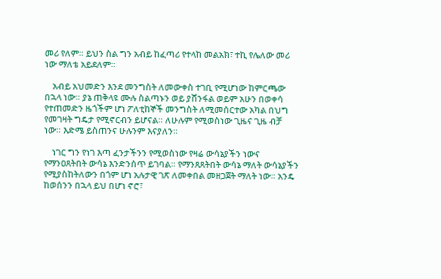መሪ የለም። ይህን ስል ግን አብይ ከፈጣሪ የተላከ መልአክ፣ ተኪ የሌለው መሪ ነው ማለቴ አይደለም።

    አብይ አህመድን እንደ መንግስት ለመውቀስ ተገቢ የሚሆነው ከምርጫው በኋላ ነው። ያኔ ጠቅላዩ ሙሉ ስልጣኑን ወይ ያሸንፋል ወይም አሁን በወቀሳ የተጠመድን ዜጎችም ሆነ ፖለቲከኞች መንግስት ለሚመሰርተው አካል በህግ የመገዛት ግዴታ የሚኖርብን ይሆናል። ለሁሉም የሚወስነው ጊዜና ጊዜ ብቻ ነው። እድሜ ይስጠንና ሁሉንም እናያለን።

    ነገር ግን የነገ እጣ ፈንታችንን የሚወስነው የዛሬ ውሳኔያችን ነውና የማንዐጸትበት ውሳኔ እንድንሰጥ ይገባል። የማንጸጸትበት ውሳኔ ማለት ውሳኔያችን የሚያስከትለውን በጎም ሆነ አሉታዊ ገጽ ለመቀበል መዘጋጀት ማለት ነው። አንዴ ከወሰንን በኋላ ይህ በሆነ ኖሮ፣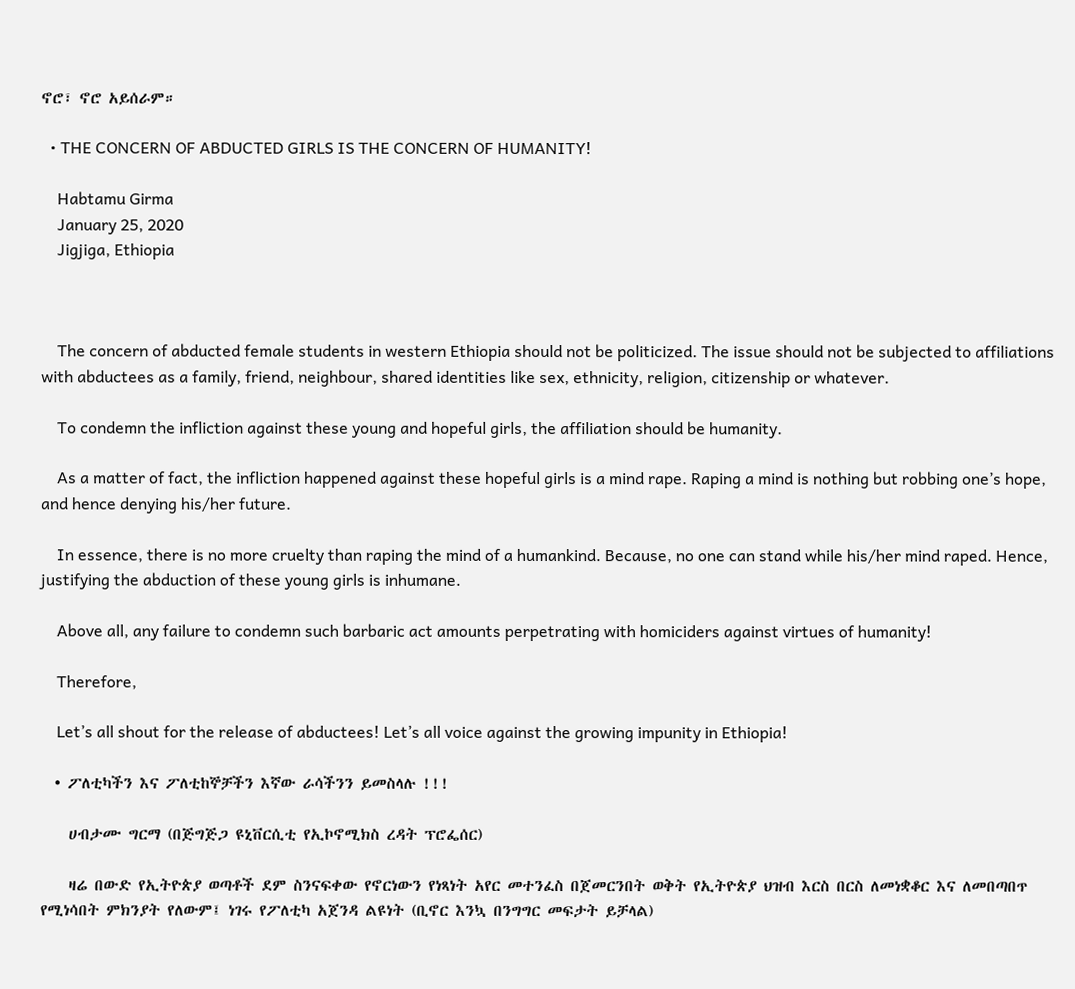ኖሮ፣ ኖሮ አይሰራም።

  • THE CONCERN OF ABDUCTED GIRLS IS THE CONCERN OF HUMANITY!

    Habtamu Girma
    January 25, 2020
    Jigjiga, Ethiopia



    The concern of abducted female students in western Ethiopia should not be politicized. The issue should not be subjected to affiliations with abductees as a family, friend, neighbour, shared identities like sex, ethnicity, religion, citizenship or whatever.

    To condemn the infliction against these young and hopeful girls, the affiliation should be humanity.

    As a matter of fact, the infliction happened against these hopeful girls is a mind rape. Raping a mind is nothing but robbing one’s hope, and hence denying his/her future.

    In essence, there is no more cruelty than raping the mind of a humankind. Because, no one can stand while his/her mind raped. Hence, justifying the abduction of these young girls is inhumane.

    Above all, any failure to condemn such barbaric act amounts perpetrating with homiciders against virtues of humanity!

    Therefore,

    Let’s all shout for the release of abductees! Let’s all voice against the growing impunity in Ethiopia!

  • ፖለቲካችን እና ፖለቲከኞቻችን እኛው ራሳችንን ይመስላሉ !!!

    ሀብታሙ ግርማ (በጅግጅጋ ዩኒቨርሲቲ የኢኮኖሚክስ ረዳት ፕሮፌሰር)

    ዛሬ በውድ የኢትዮጵያ ወጣቶች ደም ስንናፍቀው የኖርነውን የነጻነት አየር መተንፈስ በጀመርንበት ወቅት የኢትዮጵያ ህዝብ እርስ በርስ ለመነቋቆር እና ለመበጣበጥ የሚነሳበት ምክንያት የለውም፤ ነገሩ የፖለቲካ አጀንዳ ልዩነት (ቢኖር እንኳ በንግግር መፍታት ይቻላል)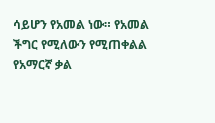ሳይሆን የአመል ነው። የአመል ችግር የሚለውን የሚጠቀልል የአማርኛ ቃል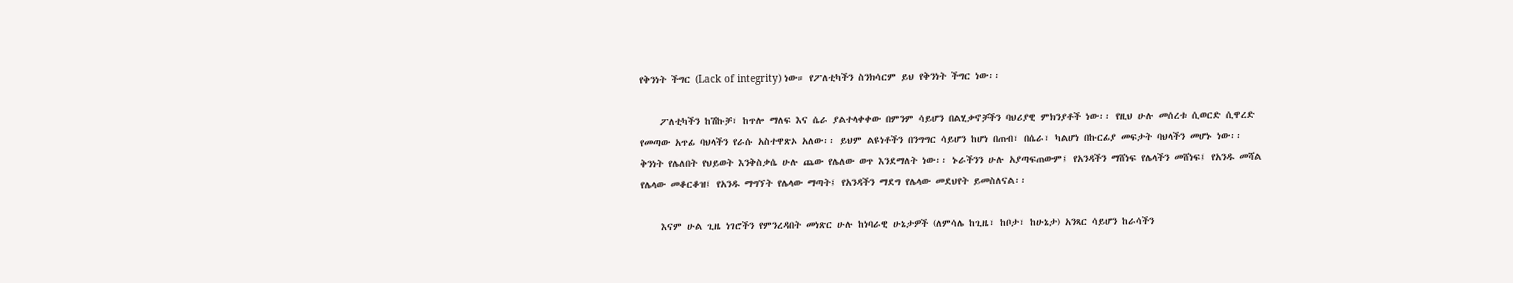የቅንነት ችግር (Lack of integrity) ነው። የፖለቲካችን ስንክሳርም ይህ የቅንነት ችግር ነው፡፡

    ፖለቲካችን ከሽኩቻ፣ ከጥሎ ማለፍ እና ሴራ ያልተላቀቀው በምንም ሳይሆን በልሂቃኖቻችን ባህሪያዊ ምክንያቶች ነው፡፡ የዚህ ሁሉ መሰረቱ ሲወርድ ሲዋረድ የመጣው አጥፊ ባህላችን የራሱ አስተዋጽኦ አለው፡፡ ይህም ልዩነቶችን በንግግር ሳይሆን ከሆነ በጠብ፣ በሴራ፣ ካልሆነ በኩርፊያ መፍታት ባህላችን መሆኑ ነው፡፡ ቅንነት የሌለበት የህይወት እንቅስቃሴ ሁሉ ጨው የሌለው ወጥ እንደማለት ነው፡፡ ኑራችንን ሁሉ አያጣፍጠውም፤ የአንዳችን ማሸነፍ የሌላችን መሸነፍ፤ የአንዱ መሻል የሌላው መቆርቆዝ፤ የአንዱ ማግኘት የሌላው ማጣት፤ የአንዳችን ማደግ የሌላው መደህየት ይመስለናል፡፡

    እናም ሁል ጊዜ ነገሮችን የምንረዳበት መነጽር ሁሉ ከነባራዊ ሁኔታዎች (ለምሳሌ ከጊዜ፣ ከቦታ፣ ከሁኔታ) አንጻር ሳይሆን ከራሳችን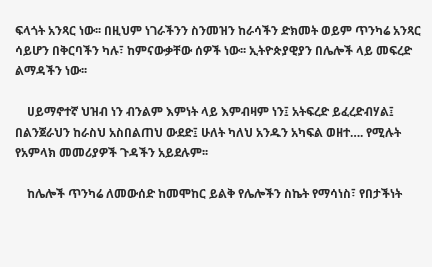ፍላጎት አንጻር ነው፡፡ በዚህም ነገራችንን ስንመዝን ከራሳችን ድክመት ወይም ጥንካሬ አንጻር ሳይሆን በቅርባችን ካሉ፣ ከምናውቃቸው ሰዎች ነው፡፡ ኢትዮጵያዊያን በሌሎች ላይ መፍረድ ልማዳችን ነው፡፡

    ሀይማኖተኛ ህዝብ ነን ብንልም እምነት ላይ እምብዛም ነን፤ አትፍረድ ይፈረድብሃል፤ በልንጀራህን ከራስህ አስበልጠህ ውደድ፤ ሁለት ካለህ አንዱን አካፍል ወዘተ…. የሚሉት የአምላክ መመሪያዎች ጉዳችን አይደሉም፡፡

    ከሌሎች ጥንካሬ ለመውሰድ ከመሞከር ይልቅ የሌሎችን ስኬት የማሳነስ፣ የበታችነት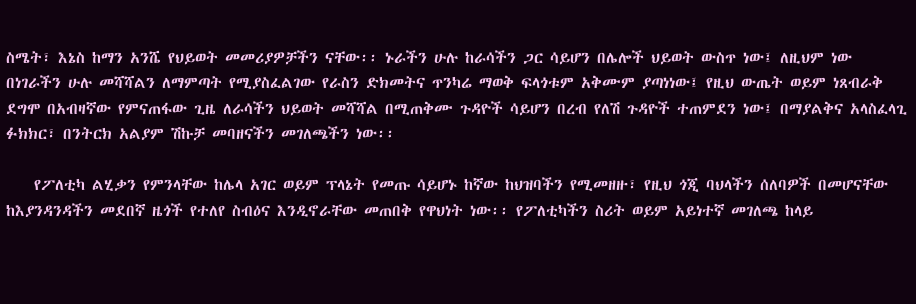ስሜት፣ እኔስ ከማን አንሼ የህይወት መመሪያዎቻችን ናቸው፡፡ ኑራችን ሁሉ ከራሳችን ጋር ሳይሆን በሌሎች ህይወት ውስጥ ነው፤ ለዚህም ነው በነገራችን ሁሉ መሻሻልን ለማምጣት የሚያስፈልገው የራስን ድክመትና ጥንካሬ ማወቅ ፍላጎቱም አቅሙም ያጣነነው፤ የዚህ ውጤት ወይም ነጸብራቅ ደግሞ በአብዛኛው የምናጠፋው ጊዜ ለራሳችን ህይወት መሻሻል በሚጠቅሙ ጉዳዮች ሳይሆን በረብ የለሽ ጉዳዮች ተጠምደን ነው፤ በማያልቅና አላስፈላጊ ፉክክር፣ በንትርክ አልያም ሽኩቻ መባዘናችን መገለጫችን ነው፡፡

    የፖለቲካ ልሂቃን የምንላቸው ከሌላ አገር ወይም ፕላኔት የመጡ ሳይሆኑ ከኛው ከህዝባችን የሚመዘዙ፣ የዚህ ጎጂ ባህላችን ሰለባዎች በመሆናቸው ከእያንዳንዳችን መደበኛ ዜጎች የተለየ ስብዕና እንዲኖራቸው መጠበቅ የዋህነት ነው፡፡ የፖለቲካችን ስሪት ወይም አይነተኛ መገለጫ ከላይ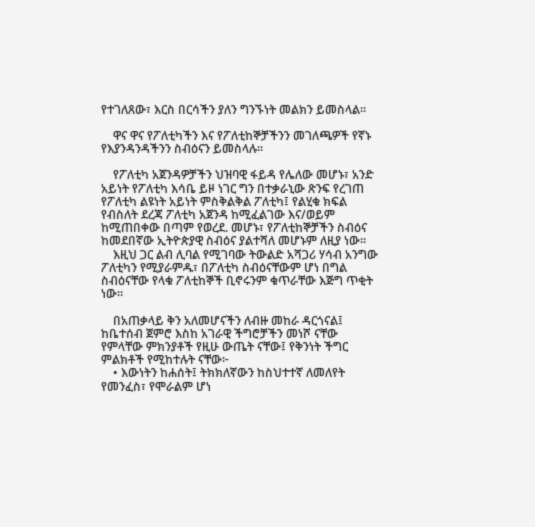የተገለጸው፣ እርስ በርሳችን ያለን ግንኙነት መልክን ይመስላል፡፡

    ዋና ዋና የፖለቲካችን እና የፖለቲከኞቻችንን መገለጫዎች የኛኑ የእያንዳንዳችንን ስብዕናን ይመስላሉ፡፡

    የፖለቲካ አጀንዳዎቻችን ህዝባዊ ፋይዳ የሌለው መሆኑ፣ አንድ አይነት የፖለቲካ እሳቤ ይዞ ነገር ግን በተቃራኒው ጽንፍ የረገጠ የፖለቲካ ልዩነት አይነት ምስቅልቅል ፖለቲካ፤ የልሂቁ ክፍል የብስለት ደረጃ ፖለቲካ አጀንዳ ከሚፈልገው እና/ወይም ከሚጠበቀው በጣም የወረደ. መሆኑ፣ የፖለቲከኞቻችን ስብዕና ከመደበኛው ኢትዮጵያዊ ስብዕና ያልተሻለ መሆኑም ለዚያ ነው፡፡
    እዚህ ጋር ልብ ሊባል የሚገባው ትውልድ አሻጋሪ ሃሳብ አንግው ፖለቲካን የሚያራምዱ፣ በፖለቲካ ስብዕናቸውም ሆነ በግል ስብዕናቸው የላቁ ፖለቲከኞች ቢኖሩንም ቁጥራቸው እጅግ ጥቂት ነው፡፡

    በአጠቃላይ ቅን አለመሆናችን ለብዙ መከራ ዳርጎናል፤ ከቤተሰብ ጀምሮ እስከ አገራዊ ችግሮቻችን መነሾ ናቸው የምላቸው ምክንያቶች የዚሁ ውጤት ናቸው፤ የቅንነት ችግር ምልክቶች የሚከተሉት ናቸው፦
    • እውነትን ከሐሰት፤ ትክክለኛውን ከስህተተኛ ለመለየት የመንፈስ፣ የሞራልም ሆነ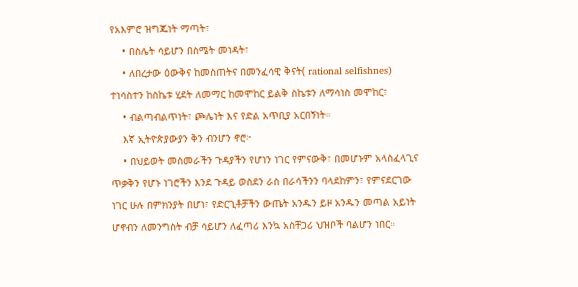የአእምሮ ዝግጁነት ማጣት፣
    • በስሌት ሳይሆን በስሜት መነዳት፣
    • ለበረታው ዕውቅና ከመስጠትና በመንፈሳዊ ቅናት( rational selfishnes) ተነሳስተን ከስኬቱ ሂደት ለመማር ከመሞከር ይልቅ ስኬቱን ለማሳነስ መሞከር፣
    • ብልጣብልጥነት፣ ጮሌነት እና የድል አጥቢያ አርበኝነት።
    እኛ ኢትዮጵያውያን ቅን ብንሆን ኖሮ፦
    • በህይወት መስመራችን ጉዳያችን የሆነን ነገር የምናውቅ፣ በመሆኑም አላስፈላጊና ጥቃቅን የሆኑ ነገሮችን እንደ ጉዳይ ወስደን ራስ በራሳችንን ባላደከምን፣ የምናደርገው ነገር ሁሉ በምክንያት በሆነ፣ የድርጊቶቻችን ውጤት አንዱን ይዞ አንዱን መጣል አይነት ሆኖብን ለመንግስት ብቻ ሳይሆን ለፈጣሪ እንኳ አስቸጋሪ ህዝቦች ባልሆን ነበር።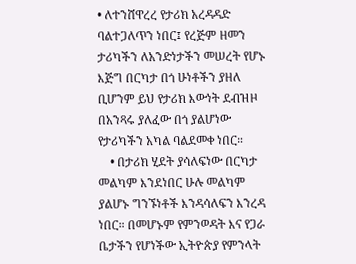• ለተንሸዋረረ የታሪክ አረዳዳድ ባልተጋለጥን ነበር፤ የረጅም ዘመን ታሪካችን ለአንድነታችን መሠረት የሆኑ እጅግ በርካታ በጎ ሁነቶችን ያዘለ ቢሆንም ይህ የታሪክ እውነት ደብዝዞ በአንጻሩ ያለፈው በጎ ያልሆነው የታሪካችን አካል ባልደመቀ ነበር።
    • በታሪክ ሂደት ያሳለፍነው በርካታ መልካም እንደነበር ሁሉ መልካም ያልሆኑ ግንኙነቶች እንዳሳለፍን እንረዳ ነበር። በመሆኑም የምንወዳት እና የጋራ ቤታችን የሆነችው ኢትዮጵያ የምንላት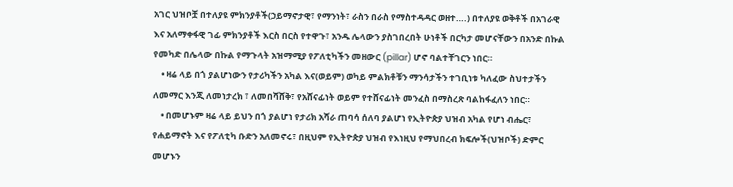አገር ህዝቦቿ በተለያዩ ምክንያቶች(ኃይማኖታዊ፣ የማንነት፣ ራስን በራስ የማስተዳዳር ወዘተ….) በተለያዩ ወቅቶች በአገራዊ እና አለማቀፋዊ ገፊ ምክንያቶች እርስ በርስ የተዋጉ፣ አንዱ ሌላውን ያስገበረበት ሁነቶች በርካታ መሆናቸውን በአንድ በኩል የመካድ በሌላው በኩል የማጉላት አዝማሚያ የፖለቲካችን መዘውር (pillar) ሆኖ ባልተቸገርን ነበር።
    • ዛሬ ላይ በጎ ያልሆነውን የታሪካችን አካል እና(ወይም) ወካይ ምልክቶቹን ማንሳታችን ተገቢነቱ ካለፈው ስህተታችን ለመማር እንጂ ለመነታረክ ፣ ለመበሻሸቅ፣ የአሸናፊነት ወይም የተሸናፊነት መንፈስ በማስረጽ ባልከፋፈለን ነበር።
    • በመሆኑም ዛሬ ላይ ይህን በጎ ያልሆነ የታሪክ አሻራ ጠባሳ ሰለባ ያልሆነ የኢትዮጵያ ህዝብ አካል የሆነ ብሔር፣ የሐይማኖት እና የፖለቲካ ቡድን አለመኖሩ፣ በዚህም የኢትዮጵያ ህዝብ የእነዚህ የማህበረብ ክፍሎች(ህዝቦች) ድምር መሆኑን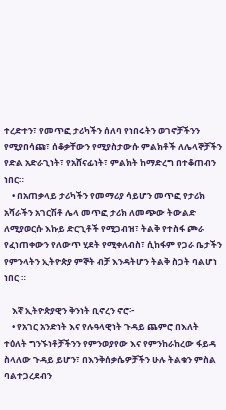ተረድተን፣ የመጥፎ ታሪካችን ሰለባ የነበሩትን ወገኖቻችንን የሚያበሳጩ፣ ሰቆቃቸውን የሚያስታውሱ ምልክቶች ለሌላኞቻችን የድል አድራጊነት፣ የአሸናፊነት፣ ምልክት ከማድረግ በተቆጠብን ነበር።
    • በአጠቃላይ ታሪካችን የመማሪያ ሳይሆን መጥፎ የታሪክ አሻራችን አገርሽቶ ሌላ መጥፎ ታሪክ ለመጭው ትውልድ ለሚያወርሱ እኩይ ድርጊቶች የሚጋብዝ፣ ትልቅ የተስፋ ጮራ የፈነጠቀውን የለውጥ ሂደት የሚቀለብስ፣ ሲከፋም የጋራ ቤታችን የምንላትን ኢትዮጵያ ምኞት ብቻ እንዳትሆን ትልቅ ስጋት ባልሆነ ነበር ።

    እኛ ኢትዮጵያዊን ቅንነት ቢኖረን ኖሮ፦
    • የአገር አንድነት እና የሉዓላዊነት ጉዳይ ጨምሮ በእለት ተዕለት ግንኙነቶቻችንን የምንወያየው እና የምንከራከረው ፋይዳ ስላለው ጉዳይ ይሆን፣ በእንቅሰቃሴዎቻችን ሁሉ ትልቁን ምስል ባልተጋረደብን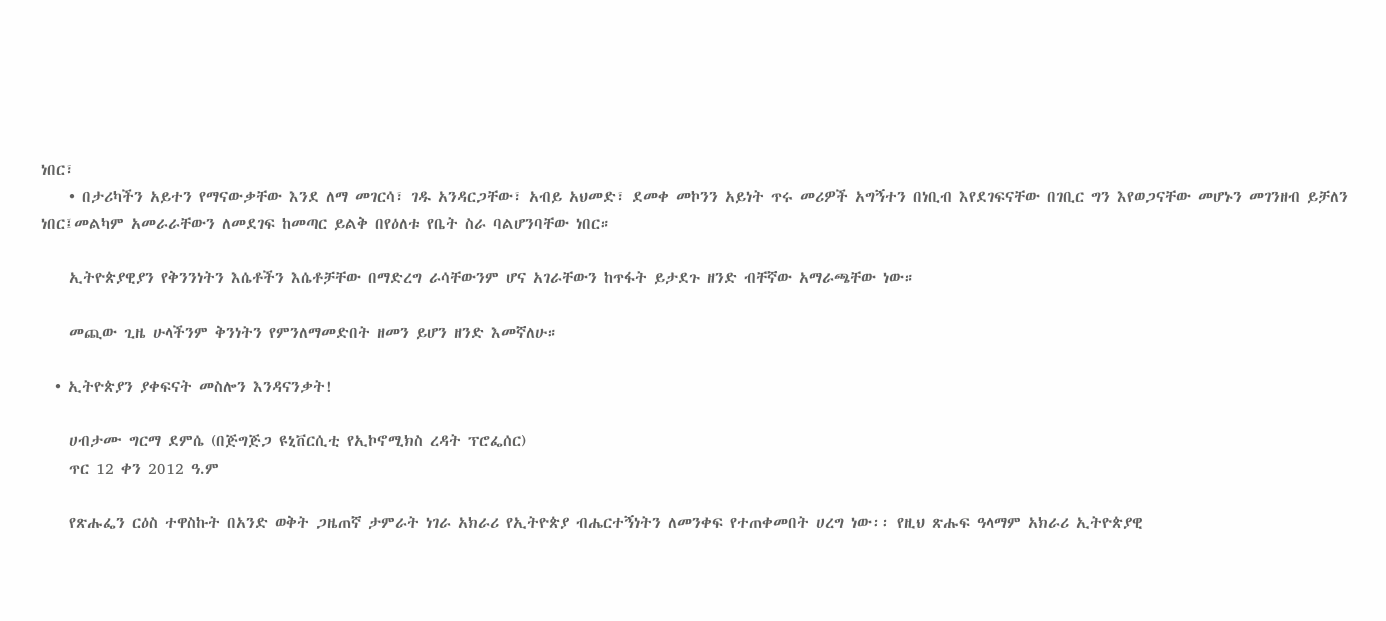ነበር፣
    • በታሪካችን አይተን የማናውቃቸው እንደ ለማ መገርሳ፣ ገዱ አንዳርጋቸው፣ አብይ አህመድ፣ ደመቀ መኮንን አይነት ጥሩ መሪዎች አግኝተን በነቢብ እየደገፍናቸው በገቢር ግን እየወጋናቸው መሆኑን መገንዘብ ይቻለን ነበር፤መልካም አመራራቸውን ለመደገፍ ከመጣር ይልቅ በየዕለቱ የቤት ስራ ባልሆንባቸው ነበር።

    ኢትዮጵያዊያን የቅንንነትን እሴቶችን እሴቶቻቸው በማድረግ ራሳቸውንም ሆና አገራቸውን ከጥፋት ይታደጉ ዘንድ ብቸኛው አማራጫቸው ነው።

    መጪው ጊዜ ሁላችንም ቅንነትን የምንለማመድበት ዘመን ይሆን ዘንድ እመኛለሁ።

  • ኢትዮጵያን ያቀፍናት መስሎን እንዳናንቃት!

    ሀብታሙ ግርማ ደምሴ (በጅግጅጋ ዩኒቨርሲቲ የኢኮኖሚክስ ረዳት ፕሮፌሰር)
    ጥር 12 ቀን 2012 ዓ.ም

    የጽሑፌን ርዕስ ተዋስኩት በአንድ ወቅት ጋዜጠኛ ታምራት ነገራ አክራሪ የኢትዮጵያ ብሔርተኝነትን ለመንቀፍ የተጠቀመበት ሀረግ ነው፡፡ የዚህ ጽሑፍ ዓላማም አክራሪ ኢትዮጵያዊ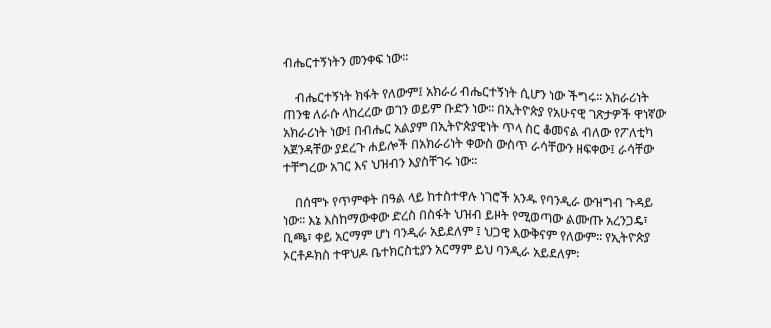ብሔርተኝነትን መንቀፍ ነው፡፡

    ብሔርተኝነት ክፋት የለውም፤ አክራሪ ብሔርተኝነት ሲሆን ነው ችግሩ፡፡ አክራሪነት ጠንቁ ለራሱ ላከረረው ወገን ወይም ቡድን ነው፡፡ በኢትዮጵያ የአሁናዊ ገጽታዎች ዋነኛው አክራሪነት ነው፤ በብሔር አልያም በኢትዮጵያዊነት ጥላ ስር ቆመናል ብለው የፖለቲካ አጀንዳቸው ያደረጉ ሐይሎች በአክራሪነት ቀውስ ውስጥ ራሳቸውን ዘፍቀው፤ ራሳቸው ተቸግረው አገር እና ህዝብን እያስቸገሩ ነው፡፡

    በሰሞኑ የጥምቀት በዓል ላይ ከተስተዋሉ ነገሮች አንዱ የባንዲራ ውዝግብ ጉዳይ ነው፡፡ እኔ እስከማውቀው ድረስ በስፋት ህዝብ ይዞት የሚወጣው ልሙጡ አረንጋዴ፣ ቢጫ፣ ቀይ አርማም ሆነ ባንዲራ አይደለም ፤ ህጋዊ እውቅናም የለውም፡፡ የኢትዮጵያ ኦርቶዶክስ ተዋህዶ ቤተክርስቲያን አርማም ይህ ባንዲራ አይደለም፡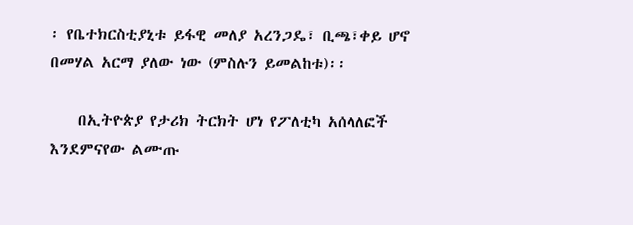፡ የቤተክርስቲያኒቱ ይፋዊ መለያ አረንጋዴ፣ ቢጫ፣ቀይ ሆኖ በመሃል አርማ ያለው ነው (ምስሉን ይመልከቱ)፡፡

    በኢትዮጵያ የታሪክ ትርክት ሆነ የፖለቲካ አሰላለፎች እንደምናየው ልሙጡ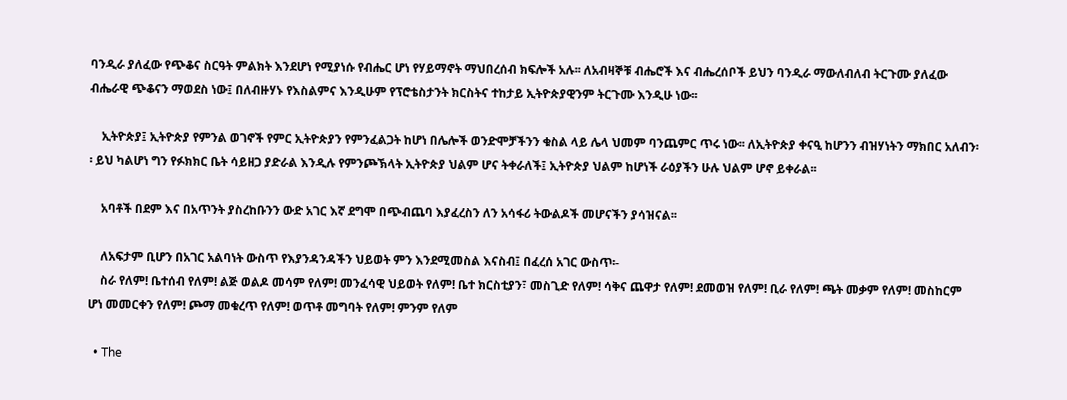ባንዲራ ያለፈው የጭቆና ስርዓት ምልክት እንደሆነ የሚያነሱ የብሔር ሆነ የሃይማኖት ማህበረሰብ ክፍሎች አሉ፡፡ ለአብዛኞቹ ብሔሮች እና ብሔረሰቦች ይህን ባንዲራ ማውለብለብ ትርጉሙ ያለፈው ብሔራዊ ጭቆናን ማወደስ ነው፤ በለብዙሃኑ የእስልምና እንዲሁም የፕሮቴስታንት ክርስትና ተከታይ ኢትዮጵያዊንም ትርጉሙ እንዲሁ ነው፡፡

    ኢትዮጵያ፤ ኢትዮጵያ የምንል ወገኖች የምር ኢትዮጵያን የምንፈልጋት ከሆነ በሌሎች ወንድሞቻችንን ቁስል ላይ ሌላ ህመም ባንጨምር ጥሩ ነው፡፡ ለኢትዮጵያ ቀናዒ ከሆንን ብዝሃነትን ማክበር አለብን፡፡ ይህ ካልሆነ ግን የፉክክር ቤት ሳይዘጋ ያድራል እንዲሉ የምንጮኽላት ኢትዮጵያ ህልም ሆና ትቀራለች፤ ኢትዮጵያ ህልም ከሆነች ራዕያችን ሁሉ ህልም ሆኖ ይቀራል፡፡

    አባቶች በደም እና በአጥንት ያስረከቡንን ውድ አገር እኛ ደግሞ በጭብጨባ እያፈረስን ለን አሳፋሪ ትውልዶች መሆናችን ያሳዝናል፡፡

    ለአፍታም ቢሆን በአገር አልባነት ውስጥ የእያንዳንዳችን ህይወት ምን እንደሚመስል እናስብ፤ በፈረሰ አገር ውስጥ፡-
    ስራ የለም! ቤተሰብ የለም! ልጅ ወልዶ መሳም የለም! መንፈሳዊ ህይወት የለም! ቤተ ክርስቲያን፣ መስጊድ የለም! ሳቅና ጨዋታ የለም! ደመወዝ የለም! ቢራ የለም! ጫት መቃም የለም! መስከርም ሆነ መመርቀን የለም! ጮማ መቁረጥ የለም! ወጥቶ መግባት የለም! ምንም የለም

  • The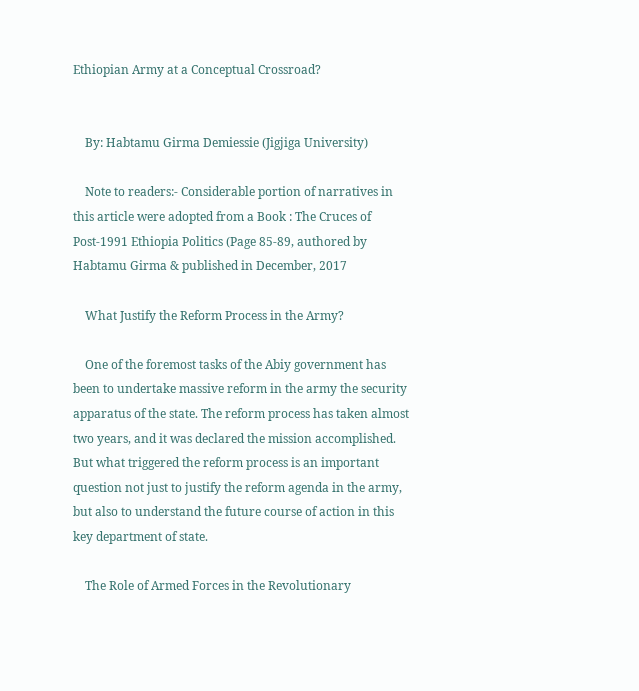Ethiopian Army at a Conceptual Crossroad?


    By: Habtamu Girma Demiessie (Jigjiga University)

    Note to readers:- Considerable portion of narratives in this article were adopted from a Book : The Cruces of Post-1991 Ethiopia Politics (Page 85-89, authored by Habtamu Girma & published in December, 2017

    What Justify the Reform Process in the Army?

    One of the foremost tasks of the Abiy government has been to undertake massive reform in the army the security apparatus of the state. The reform process has taken almost two years, and it was declared the mission accomplished. But what triggered the reform process is an important question not just to justify the reform agenda in the army, but also to understand the future course of action in this key department of state.

    The Role of Armed Forces in the Revolutionary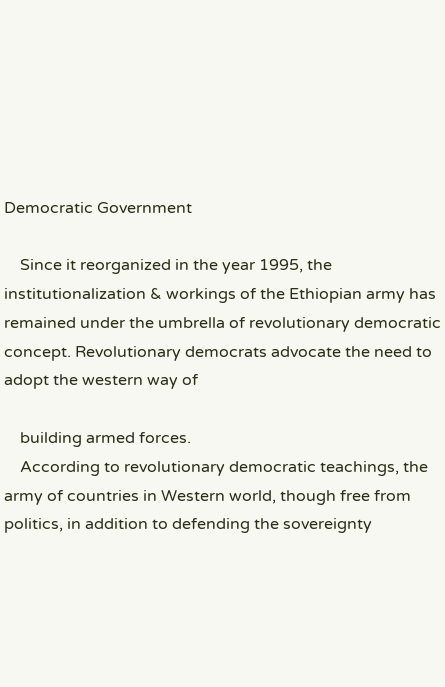Democratic Government

    Since it reorganized in the year 1995, the institutionalization & workings of the Ethiopian army has remained under the umbrella of revolutionary democratic concept. Revolutionary democrats advocate the need to adopt the western way of

    building armed forces.
    According to revolutionary democratic teachings, the army of countries in Western world, though free from politics, in addition to defending the sovereignty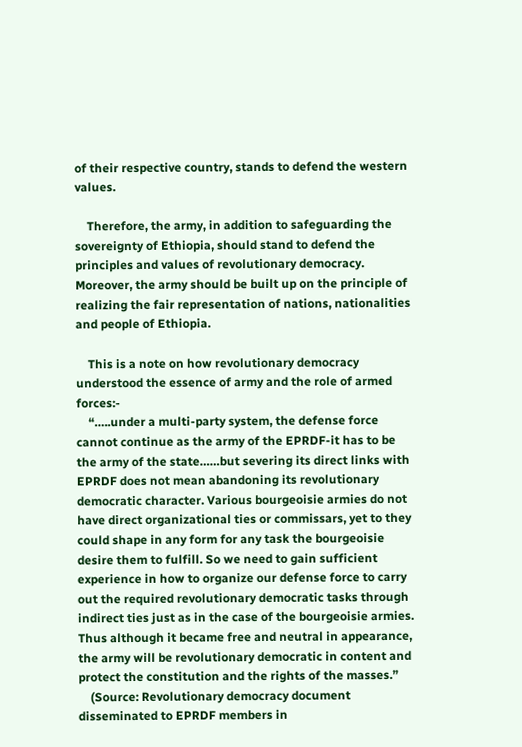of their respective country, stands to defend the western values.

    Therefore, the army, in addition to safeguarding the sovereignty of Ethiopia, should stand to defend the principles and values of revolutionary democracy. Moreover, the army should be built up on the principle of realizing the fair representation of nations, nationalities and people of Ethiopia.

    This is a note on how revolutionary democracy understood the essence of army and the role of armed forces:-
    “…..under a multi-party system, the defense force cannot continue as the army of the EPRDF-it has to be the army of the state……but severing its direct links with EPRDF does not mean abandoning its revolutionary democratic character. Various bourgeoisie armies do not have direct organizational ties or commissars, yet to they could shape in any form for any task the bourgeoisie desire them to fulfill. So we need to gain sufficient experience in how to organize our defense force to carry out the required revolutionary democratic tasks through indirect ties just as in the case of the bourgeoisie armies. Thus although it became free and neutral in appearance, the army will be revolutionary democratic in content and protect the constitution and the rights of the masses.”
    (Source: Revolutionary democracy document disseminated to EPRDF members in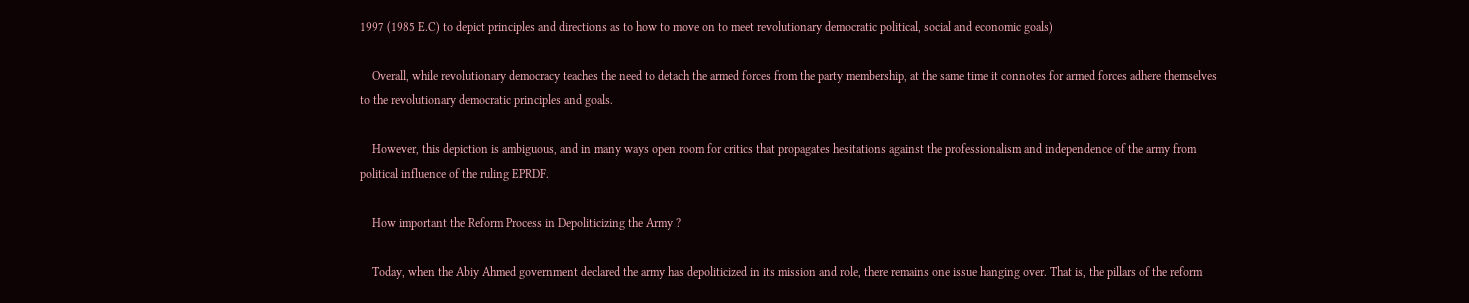1997 (1985 E.C) to depict principles and directions as to how to move on to meet revolutionary democratic political, social and economic goals)

    Overall, while revolutionary democracy teaches the need to detach the armed forces from the party membership, at the same time it connotes for armed forces adhere themselves to the revolutionary democratic principles and goals.

    However, this depiction is ambiguous, and in many ways open room for critics that propagates hesitations against the professionalism and independence of the army from political influence of the ruling EPRDF.

    How important the Reform Process in Depoliticizing the Army ?

    Today, when the Abiy Ahmed government declared the army has depoliticized in its mission and role, there remains one issue hanging over. That is, the pillars of the reform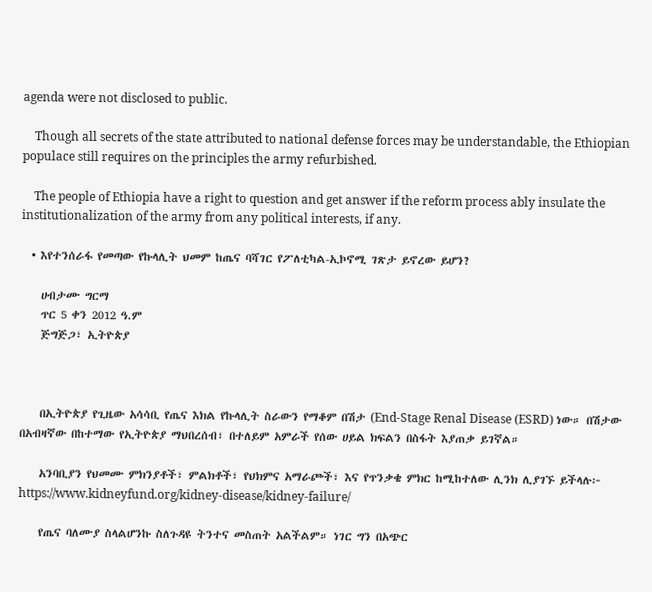agenda were not disclosed to public.

    Though all secrets of the state attributed to national defense forces may be understandable, the Ethiopian populace still requires on the principles the army refurbished.

    The people of Ethiopia have a right to question and get answer if the reform process ably insulate the institutionalization of the army from any political interests, if any.

  • እየተንሰራፋ የመጣው የኩላሊት ህመም ከጤና ባሻገር የፖለቲካል-ኢኮኖሚ ገጽታ ይኖረው ይሆን?

    ሀብታሙ ግርማ
    ጥር 5 ቀን 2012 ዓ.ም
    ጅግጅጋ፣ ኢትዮጵያ



    በኢትዮጵያ የጊዜው አሳሳቢ የጤና እክል የኩላሊት ስራውን የማቆም በሽታ (End-Stage Renal Disease (ESRD) ነው። በሽታው በአብዛኛው በከተማው የኢትዮጵያ ማህበረሰብ፣ በተለይም አምራች የሰው ሀይል ክፍልን በስፋት እያጠቃ ይገኛል።

    አንባቢያን የህመሙ ምክንያቶች፣ ምልክቶች፣ የህክምና አማራጮች፣ እና የጥንቃቄ ምክር ከሚከተለው ሊንክ ሊያገኙ ይችላሉ፦ https://www.kidneyfund.org/kidney-disease/kidney-failure/

    የጤና ባለሙያ ስላልሆንኩ ስለጉዳዩ ትንተና መስጠት አልችልም። ነገር ግን በአጭር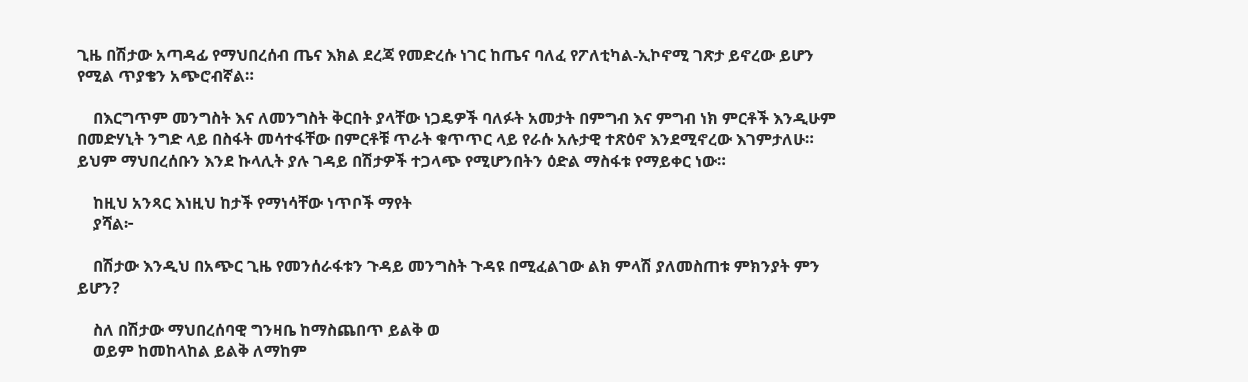ጊዜ በሽታው አጣዳፊ የማህበረሰብ ጤና እክል ደረጃ የመድረሱ ነገር ከጤና ባለፈ የፖለቲካል-ኢኮኖሚ ገጽታ ይኖረው ይሆን የሚል ጥያቄን አጭሮብኛል።

    በእርግጥም መንግስት እና ለመንግስት ቅርበት ያላቸው ነጋዴዎች ባለፉት አመታት በምግብ እና ምግብ ነክ ምርቶች እንዲሁም በመድሃኒት ንግድ ላይ በስፋት መሳተፋቸው በምርቶቹ ጥራት ቁጥጥር ላይ የራሱ አሉታዊ ተጽዕኖ እንደሚኖረው እገምታለሁ። ይህም ማህበረሰቡን እንደ ኩላሊት ያሉ ገዳይ በሽታዎች ተጋላጭ የሚሆንበትን ዕድል ማስፋቱ የማይቀር ነው።

    ከዚህ አንጻር እነዚህ ከታች የማነሳቸው ነጥቦች ማየት
    ያሻል፦

    በሽታው እንዲህ በአጭር ጊዜ የመንሰራፋቱን ጉዳይ መንግስት ጉዳዩ በሚፈልገው ልክ ምላሽ ያለመስጠቱ ምክንያት ምን ይሆን?

    ስለ በሽታው ማህበረሰባዊ ግንዛቤ ከማስጨበጥ ይልቅ ወ
    ወይም ከመከላከል ይልቅ ለማከም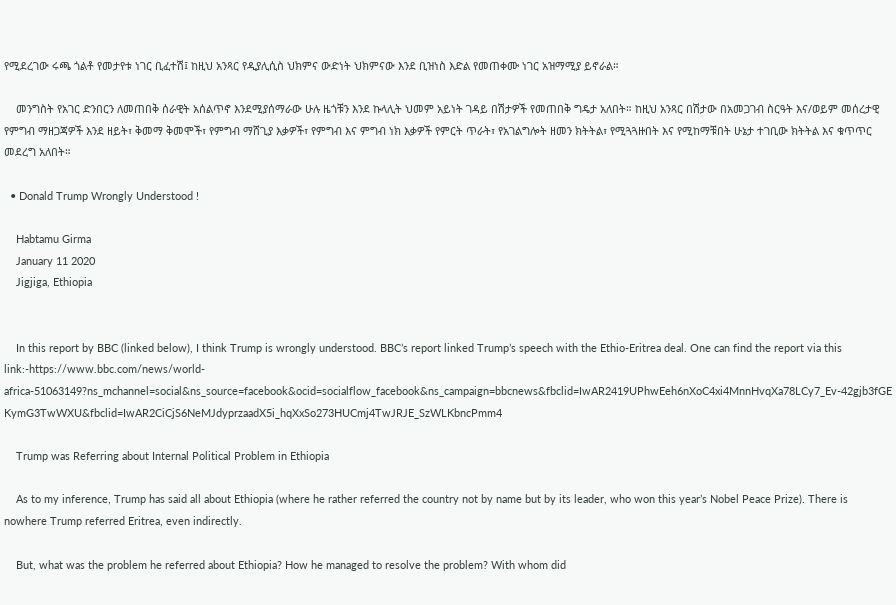የሚደረገው ሩጫ ጎልቶ የመታየቱ ነገር ቢፈተሽ፤ ከዚህ አንጻር የዲያሊሲስ ህክምና ውድነት ህክምናው እንደ ቢዝነስ እድል የመጠቀሙ ነገር አዝማሚያ ይኖራል።

    መንግስት የአገር ድንበርን ለመጠበቅ ሰራዊት አሰልጥኖ እንደሚያሰማራው ሁሉ ዜጎቹን እንደ ኩላሊት ህመም አይነት ገዳይ በሽታዎች የመጠበቅ ግዴታ አለበት። ከዚህ አንጻር በሽታው በአመጋገብ ስርዓት እና/ወይም መሰረታዊ የምግብ ማዘጋጃዎች እንደ ዘይት፣ ቅመማ ቅመሞች፣ የምግብ ማሸጊያ እቃዎች፣ የምግብ እና ምግብ ነክ እቃዎች የምርት ጥራት፣ የአገልግሎት ዘመን ክትትል፣ የሚጓጓዙበት እና የሚከማቹበት ሁኔታ ተገቢው ክትትል እና ቁጥጥር መደረግ አለበት።

  • Donald Trump Wrongly Understood !

    Habtamu Girma
    January 11 2020
    Jigjiga, Ethiopia


    In this report by BBC (linked below), I think Trump is wrongly understood. BBC’s report linked Trump’s speech with the Ethio-Eritrea deal. One can find the report via this link:-https://www.bbc.com/news/world-africa-51063149?ns_mchannel=social&ns_source=facebook&ocid=socialflow_facebook&ns_campaign=bbcnews&fbclid=IwAR2419UPhwEeh6nXoC4xi4MnnHvqXa78LCy7_Ev-42gjb3fGEKymG3TwWXU&fbclid=IwAR2CiCjS6NeMJdyprzaadX5i_hqXxSo273HUCmj4TwJRJE_SzWLKbncPmm4

    Trump was Referring about Internal Political Problem in Ethiopia

    As to my inference, Trump has said all about Ethiopia (where he rather referred the country not by name but by its leader, who won this year’s Nobel Peace Prize). There is nowhere Trump referred Eritrea, even indirectly.

    But, what was the problem he referred about Ethiopia? How he managed to resolve the problem? With whom did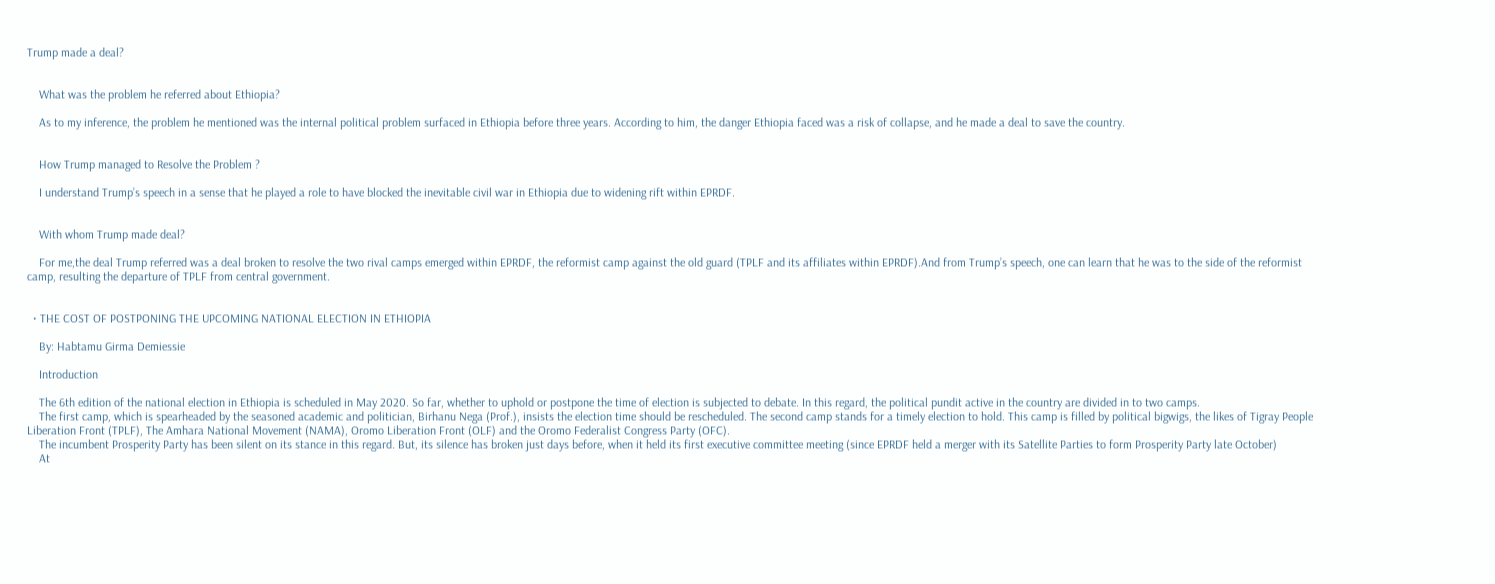Trump made a deal?


    What was the problem he referred about Ethiopia?

    As to my inference, the problem he mentioned was the internal political problem surfaced in Ethiopia before three years. According to him, the danger Ethiopia faced was a risk of collapse, and he made a deal to save the country.


    How Trump managed to Resolve the Problem ?

    I understand Trump’s speech in a sense that he played a role to have blocked the inevitable civil war in Ethiopia due to widening rift within EPRDF.


    With whom Trump made deal?

    For me,the deal Trump referred was a deal broken to resolve the two rival camps emerged within EPRDF, the reformist camp against the old guard (TPLF and its affiliates within EPRDF).And from Trump’s speech, one can learn that he was to the side of the reformist camp, resulting the departure of TPLF from central government.


  • THE COST OF POSTPONING THE UPCOMING NATIONAL ELECTION IN ETHIOPIA

    By: Habtamu Girma Demiessie

    Introduction

    The 6th edition of the national election in Ethiopia is scheduled in May 2020. So far, whether to uphold or postpone the time of election is subjected to debate. In this regard, the political pundit active in the country are divided in to two camps.
    The first camp, which is spearheaded by the seasoned academic and politician, Birhanu Nega (Prof.), insists the election time should be rescheduled. The second camp stands for a timely election to hold. This camp is filled by political bigwigs, the likes of Tigray People Liberation Front (TPLF), The Amhara National Movement (NAMA), Oromo Liberation Front (OLF) and the Oromo Federalist Congress Party (OFC).
    The incumbent Prosperity Party has been silent on its stance in this regard. But, its silence has broken just days before, when it held its first executive committee meeting (since EPRDF held a merger with its Satellite Parties to form Prosperity Party late October)
    At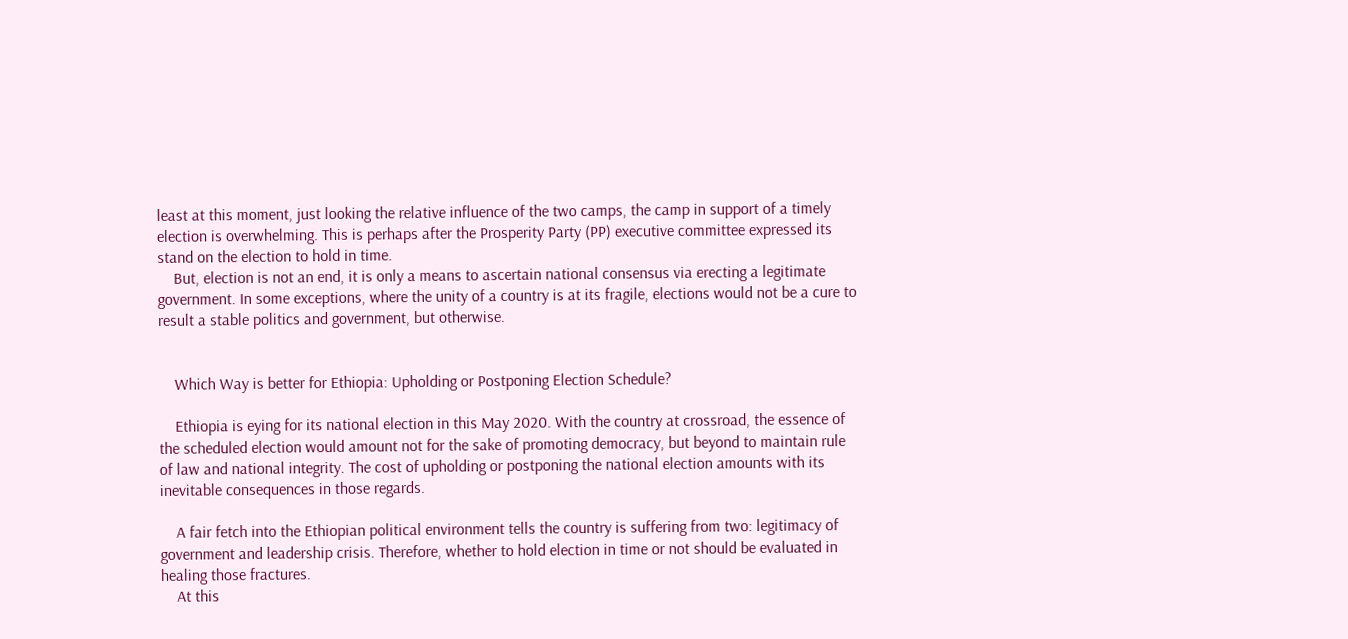least at this moment, just looking the relative influence of the two camps, the camp in support of a timely election is overwhelming. This is perhaps after the Prosperity Party (PP) executive committee expressed its stand on the election to hold in time.
    But, election is not an end, it is only a means to ascertain national consensus via erecting a legitimate government. In some exceptions, where the unity of a country is at its fragile, elections would not be a cure to result a stable politics and government, but otherwise.


    Which Way is better for Ethiopia: Upholding or Postponing Election Schedule?

    Ethiopia is eying for its national election in this May 2020. With the country at crossroad, the essence of the scheduled election would amount not for the sake of promoting democracy, but beyond to maintain rule of law and national integrity. The cost of upholding or postponing the national election amounts with its inevitable consequences in those regards.

    A fair fetch into the Ethiopian political environment tells the country is suffering from two: legitimacy of government and leadership crisis. Therefore, whether to hold election in time or not should be evaluated in healing those fractures.
    At this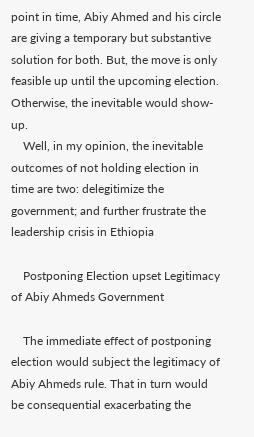point in time, Abiy Ahmed and his circle are giving a temporary but substantive solution for both. But, the move is only feasible up until the upcoming election. Otherwise, the inevitable would show-up.
    Well, in my opinion, the inevitable outcomes of not holding election in time are two: delegitimize the government; and further frustrate the leadership crisis in Ethiopia

    Postponing Election upset Legitimacy of Abiy Ahmeds Government

    The immediate effect of postponing election would subject the legitimacy of Abiy Ahmeds rule. That in turn would be consequential exacerbating the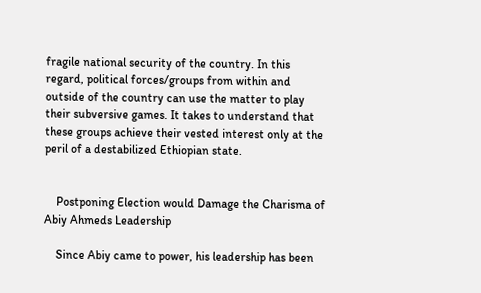fragile national security of the country. In this regard, political forces/groups from within and outside of the country can use the matter to play their subversive games. It takes to understand that these groups achieve their vested interest only at the peril of a destabilized Ethiopian state.


    Postponing Election would Damage the Charisma of Abiy Ahmeds Leadership

    Since Abiy came to power, his leadership has been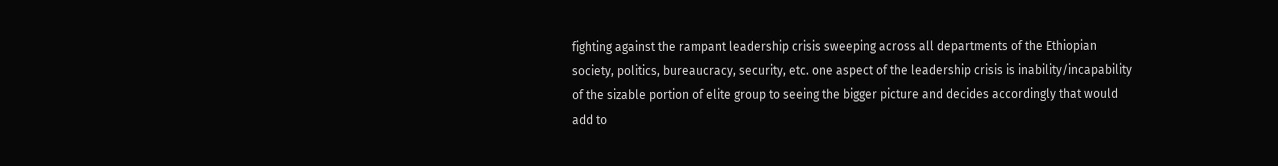fighting against the rampant leadership crisis sweeping across all departments of the Ethiopian society, politics, bureaucracy, security, etc. one aspect of the leadership crisis is inability/incapability of the sizable portion of elite group to seeing the bigger picture and decides accordingly that would add to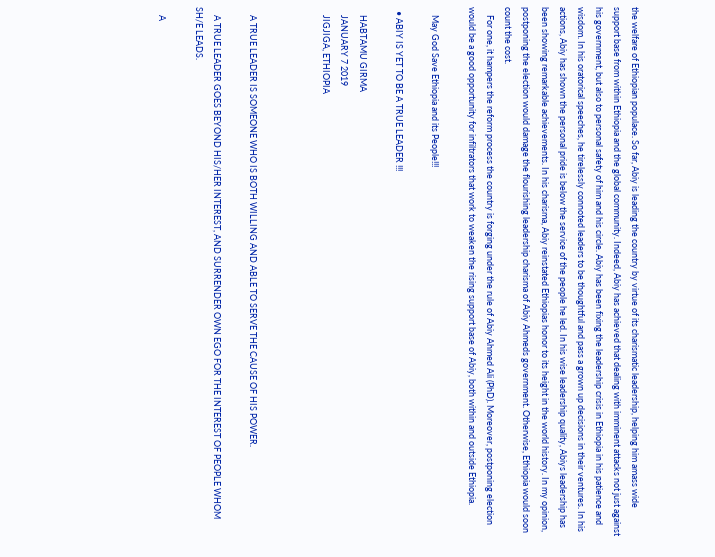the welfare of Ethiopian populace. So far, Abiy is leading the country by virtue of its charismatic leadership, helping him amass wide support base from within Ethiopia and the global community. Indeed, Abiy has achieved that dealing with imminent attacks not just against his government, but also to personal safety of him and his circle. Abiy has been fixing the leadership crisis in Ethiopia in his patience and wisdom. In his oratorical speeches, he tirelessly connoted leaders to be thoughtful and pass a grown up decisions in their ventures. In his actions, Abiy has shown the personal pride is below the service of the people he led. In his wise leadership quality, Abiys leadership has been showing remarkable achievements. In his charisma, Abiy reinstated Ethiopias honor to its height in the world history. In my opinion, postponing the election would damage the flourishing leadership charisma of Abiy Ahmeds government. Otherwise, Ethiopia would soon count the cost.
    For one, it hampers the reform process the country is forging under the rule of Abiy Ahmed Ali (PhD). Moreover, postponing election would be a good opportunity for infiltrators that work to weaken the rising support base of Abiy, both within and outside Ethiopia.

    May God Save Ethiopia and its People!!!

  • ABIY IS YET TO BE A TRUE LEADER !!!

    HABTAMU GIRMA
    JANUARY 7 2019
    JIGJIGA, ETHIOPIA



    A TRUE LEADER IS SOMEONE WHO IS BOTH WILLING AND ABLE TO SERVE THE CAUSE OF HIS POWER.

    A TRUE LEADER GOES BEYOND HIS/HER INTEREST, AND SURRENDER OWN EGO FOR THE INTEREST OF PEOPLE WHOM SH/E LEADS.

    A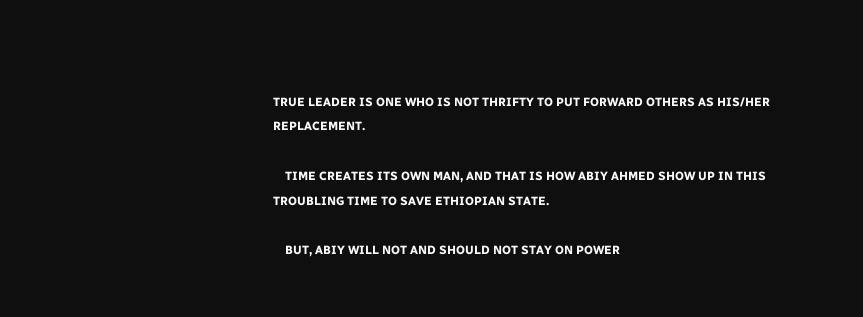TRUE LEADER IS ONE WHO IS NOT THRIFTY TO PUT FORWARD OTHERS AS HIS/HER REPLACEMENT.

    TIME CREATES ITS OWN MAN, AND THAT IS HOW ABIY AHMED SHOW UP IN THIS TROUBLING TIME TO SAVE ETHIOPIAN STATE.

    BUT, ABIY WILL NOT AND SHOULD NOT STAY ON POWER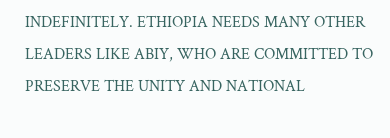INDEFINITELY. ETHIOPIA NEEDS MANY OTHER LEADERS LIKE ABIY, WHO ARE COMMITTED TO PRESERVE THE UNITY AND NATIONAL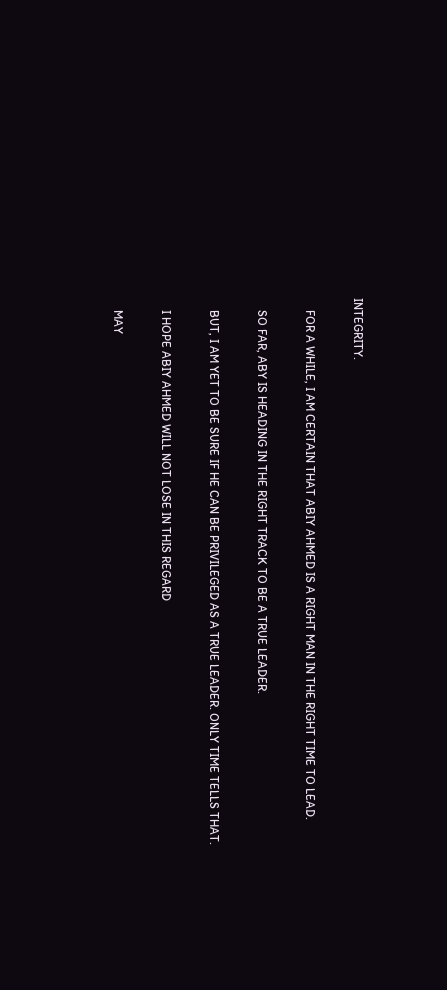INTEGRITY.

    FOR A WHILE, I AM CERTAIN THAT ABIY AHMED IS A RIGHT MAN IN THE RIGHT TIME TO LEAD.

    SO FAR, ABY IS HEADING IN THE RIGHT TRACK TO BE A TRUE LEADER.

    BUT, I AM YET TO BE SURE IF HE CAN BE PRIVILEGED AS A TRUE LEADER. ONLY TIME TELLS THAT.

    I HOPE ABIY AHMED WILL NOT LOSE IN THIS REGARD

    MAY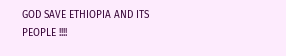GOD SAVE ETHIOPIA AND ITS PEOPLE !!!!